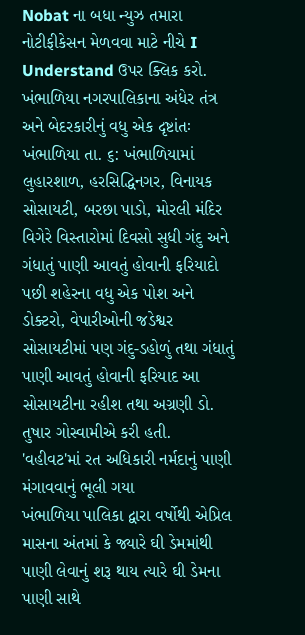Nobat ના બધા ન્યુઝ તમારા નોટીફીકેસન મેળવવા માટે નીચે I Understand ઉપર ક્લિક કરો.
ખંભાળિયા નગરપાલિકાના અંધેર તંત્ર અને બેદરકારીનું વધુ એક દૃષ્ટાંતઃ
ખંભાળિયા તા. ૬: ખંભાળિયામાં લુહારશાળ, હરસિદ્ધિનગર, વિનાયક સોસાયટી, બરછા પાડો, મોરલી મંદિર વિગેરે વિસ્તારોમાં દિવસો સુધી ગંદુ અને ગંધાતું પાણી આવતું હોવાની ફરિયાદો પછી શહેરના વધુ એક પોશ અને ડોક્ટરો, વેપારીઓની જડેશ્વર સોસાયટીમાં પણ ગંદુ-ડહોળું તથા ગંધાતું પાણી આવતું હોવાની ફરિયાદ આ સોસાયટીના રહીશ તથા અગ્રણી ડો. તુષાર ગોસ્વામીએ કરી હતી.
'વહીવટ'માં રત અધિકારી નર્મદાનું પાણી મંગાવવાનું ભૂલી ગયા
ખંભાળિયા પાલિકા દ્વારા વર્ષોથી એપ્રિલ માસના અંતમાં કે જ્યારે ઘી ડેમમાંથી પાણી લેવાનું શરૂ થાય ત્યારે ઘી ડેમના પાણી સાથે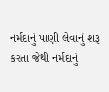નર્મદાનું પાણી લેવાનું શરૂ કરતા જેથી નર્મદાનું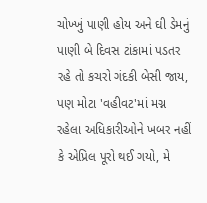ચોખ્ખું પાણી હોય અને ઘી ડેમનું પાણી બે દિવસ ટાંકામાં પડતર રહે તો કચરો ગંદકી બેસી જાય, પણ મોટા 'વહીવટ'માં મગ્ન રહેલા અધિકારીઓને ખબર નહીં કે એપ્રિલ પૂરો થઈ ગયો, મે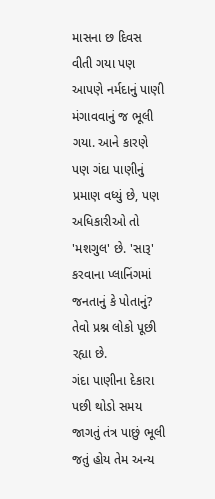માસના છ દિવસ વીતી ગયા પણ આપણે નર્મદાનું પાણી મંગાવવાનું જ ભૂલી ગયા. આને કારણે પણ ગંદા પાણીનું પ્રમાણ વધ્યું છે, પણ અધિકારીઓ તો 'મશગુલ' છે. 'સારૂ' કરવાના પ્લાનિંગમાં જનતાનું કે પોતાનું? તેવો પ્રશ્ન લોકો પૂછી રહ્યા છે.
ગંદા પાણીના દેકારા પછી થોડો સમય જાગતું તંત્ર પાછું ભૂલી જતું હોય તેમ અન્ય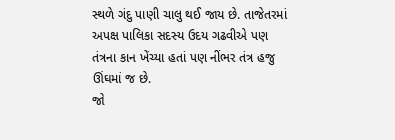સ્થળે ગંદુ પાણી ચાલુ થઈ જાય છે. તાજેતરમાં અપક્ષ પાલિકા સદસ્ય ઉદય ગઢવીએ પણ તંત્રના કાન ખેંચ્યા હતાં પણ નીંભર તંત્ર હજુ ઊંઘમાં જ છે.
જો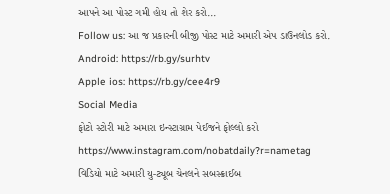આપને આ પોસ્ટ ગમી હોય તો શેર કરો...
Follow us: આ જ પ્રકારની બીજી પોસ્ટ માટે અમારી એપ ડાઉનલોડ કરો.
Android: https://rb.gy/surhtv
Apple ios: https://rb.gy/cee4r9
Social Media
ફોટો સ્ટોરી માટે અમારા ઇન્સ્ટાગ્રામ પેઈજને ફોલ્લો કરો
https://www.instagram.com/nobatdaily?r=nametag
વિડિયો માટે અમારી યુ-ટ્યૂબ ચેનલને સબસ્ક્રાઈબ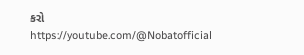કરો
https://youtube.com/@Nobatofficial